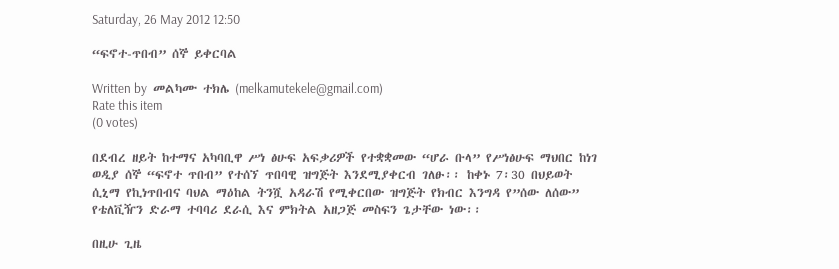Saturday, 26 May 2012 12:50

“ፍኖተ-ጥበብ” ሰኞ ይቀርባል

Written by  መልካሙ ተክሌ (melkamutekele@gmail.com)
Rate this item
(0 votes)

በደብረ ዘይት ከተማና አካባቢዋ ሥነ ፅሁፍ አፍቃሪዎች የተቋቋመው “ሆራ ቡላ” የሥነፅሁፍ ማህበር ከነገ ወዲያ ሰኞ “ፍኖተ ጥበብ” የተሰኘ ጥበባዊ ዝግጅት እንደሚያቀርብ ገለፁ፡፡ ከቀኑ 7፡30 በህይወት ሲኒማ የኪነጥበብና ባህል ማዕከል ትንሿ አዳራሽ የሚቀርበው ዝግጅት የክብር እንግዳ የ”ሰው ለሰው” የቴለቪዥን ድራማ ተባባሪ ደራሲ እና ምክትል አዘጋጅ መስፍን ጌታቸው ነው፡፡

በዚሁ ጊዜ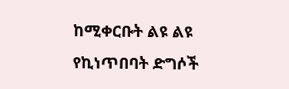ከሚቀርቡት ልዩ ልዩ የኪነጥበባት ድግሶች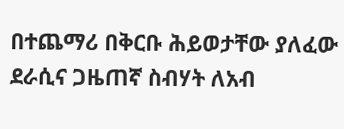በተጨማሪ በቅርቡ ሕይወታቸው ያለፈው ደራሲና ጋዜጠኛ ስብሃት ለአብ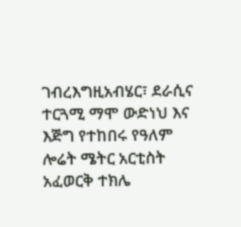ገብረእግዚአብሄር፣ ደራሲና ተርጓሚ ማሞ ውድነህ እና እጅግ የተከበሩ የዓለም ሎሬት ሜትር አርቲስት አፈወርቅ ተክሌ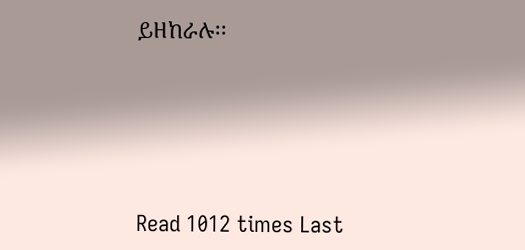ይዘከራሉ፡፡







Read 1012 times Last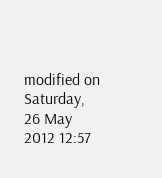modified on Saturday, 26 May 2012 12:57